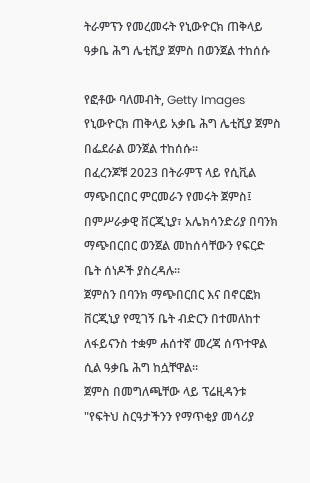ትራምፕን የመረመሩት የኒውዮርክ ጠቅላይ ዓቃቤ ሕግ ሌቲሺያ ጀምስ በወንጀል ተከሰሱ

የፎቶው ባለመብት, Getty Images
የኒውዮርክ ጠቅላይ አቃቤ ሕግ ሌቲሺያ ጀምስ በፌደራል ወንጀል ተከሰሱ።
በፈረንጆቹ 2023 በትራምፕ ላይ የሲቪል ማጭበርበር ምርመራን የመሩት ጀምስ፤ በምሥራቃዊ ቨርጂኒያ፣ አሌክሳንድሪያ በባንክ ማጭበርበር ወንጀል መከሰሳቸውን የፍርድ ቤት ሰነዶች ያስረዳሉ።
ጀምስን በባንክ ማጭበርበር እና በኖርፎክ ቨርጂኒያ የሚገኝ ቤት ብድርን በተመለከተ ለፋይናንስ ተቋም ሐሰተኛ መረጃ ሰጥተዋል ሲል ዓቃቤ ሕግ ከሷቸዋል።
ጀምስ በመግለጫቸው ላይ ፕሬዚዳንቱ "የፍትህ ስርዓታችንን የማጥቂያ መሳሪያ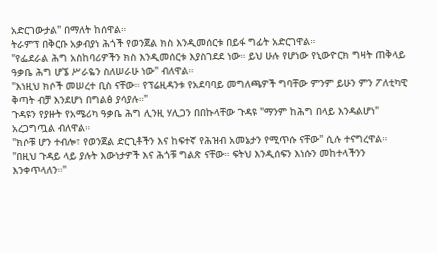አድርገውታል" በማለት ከሰዋል።
ትራምፕ በቅርቡ አቃብያነ ሕጎች የወንጀል ክስ እንዲመሰርቱ በይፋ ግፊት አድርገዋል።
"የፌደራል ሕግ አስከባሪዎችን ክስ እንዲመሰርቱ እያስገደደ ነው። ይህ ሁሉ የሆነው የኒውዮርክ ግዛት ጠቅላይ ዓቃቤ ሕግ ሆኜ ሥራዬን ስለሠራሁ ነው" ብለዋል።
"እነዚህ ክሶች መሠረተ ቢስ ናቸው። የፕሬዚዳንቱ የአደባባይ መግለጫዎች ግባቸው ምንም ይሁን ምን ፖለቲካዊ ቅጣት ብቻ እንደሆነ በግልፅ ያሳያሉ።"
ጉዳዩን የያዙት የአሜሪካ ዓቃቤ ሕግ ሊንዚ ሃሊጋን በበኩላቸው ጉዳዩ "ማንም ከሕግ በላይ እንዳልሆነ" አረጋግጧል ብለዋል።
"ክሶቹ ሆን ተብሎ፣ የወንጀል ድርጊቶችን እና ከፍተኛ የሕዝብ አመኔታን የሚጥሱ ናቸው" ሲሉ ተናግረዋል።
"በዚህ ጉዳይ ላይ ያሉት እውነታዎች እና ሕጎቹ ግልጽ ናቸው። ፍትህ እንዲሰፍን እነሱን መከተላችንን እንቀጥላለን።"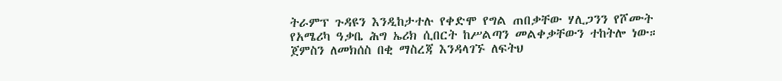ትራምፕ ጉዳዩን እንዲከታተሉ የቀድሞ የግል ጠበቃቸው ሃሊጋንን የሾሙት የአሜሪካ ዓቃቤ ሕግ ኤሪክ ሲበርት ከሥልጣን መልቀቃቸውን ተከትሎ ነው።
ጀምስን ለመክሰስ በቂ ማስረጃ እንዳላገኙ ለፍትህ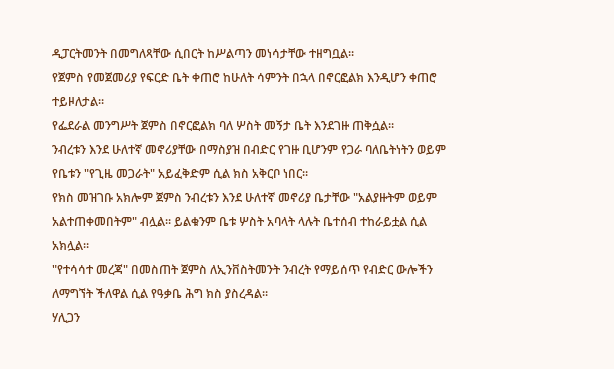ዲፓርትመንት በመግለጻቸው ሲበርት ከሥልጣን መነሳታቸው ተዘግቧል።
የጀምስ የመጀመሪያ የፍርድ ቤት ቀጠሮ ከሁለት ሳምንት በኋላ በኖርፎልክ እንዲሆን ቀጠሮ ተይዞለታል።
የፌደራል መንግሥት ጀምስ በኖርፎልክ ባለ ሦስት መኝታ ቤት እንደገዙ ጠቅሷል።
ንብረቱን እንደ ሁለተኛ መኖሪያቸው በማስያዝ በብድር የገዙ ቢሆንም የጋራ ባለቤትነትን ወይም የቤቱን "የጊዜ መጋራት" አይፈቅድም ሲል ክስ አቅርቦ ነበር።
የክስ መዝገቡ አክሎም ጀምስ ንብረቱን እንደ ሁለተኛ መኖሪያ ቤታቸው "አልያዙትም ወይም አልተጠቀመበትም" ብሏል። ይልቁንም ቤቱ ሦስት አባላት ላሉት ቤተሰብ ተከራይቷል ሲል አክሏል።
"የተሳሳተ መረጃ" በመስጠት ጀምስ ለኢንቨስትመንት ንብረት የማይሰጥ የብድር ውሎችን ለማግኘት ችለዋል ሲል የዓቃቤ ሕግ ክስ ያስረዳል።
ሃሊጋን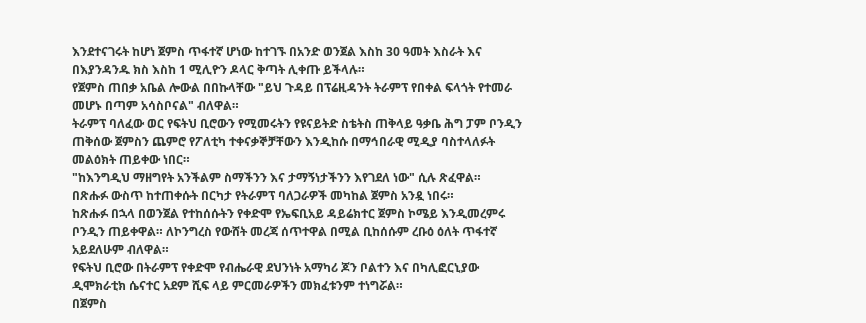እንደተናገሩት ከሆነ ጀምስ ጥፋተኛ ሆነው ከተገኙ በአንድ ወንጀል እስከ 30 ዓመት እስራት እና በእያንዳንዱ ክስ እስከ 1 ሚሊዮን ዶላር ቅጣት ሊቀጡ ይችላሉ።
የጀምስ ጠበቃ አቤል ሎውል በበኩላቸው "ይህ ጉዳይ በፕሬዚዳንት ትራምፕ የበቀል ፍላጎት የተመራ መሆኑ በጣም አሳስቦናል" ብለዋል።
ትራምፕ ባለፈው ወር የፍትህ ቢሮውን የሚመሩትን የዩናይትድ ስቴትስ ጠቅላይ ዓቃቤ ሕግ ፓም ቦንዲን ጠቅሰው ጀምስን ጨምሮ የፖለቲካ ተቀናቃኞቻቸውን እንዲከሱ በማኅበራዊ ሚዲያ ባስተላለፉት መልዕክት ጠይቀው ነበር።
"ከእንግዲህ ማዘግየት አንችልም ስማችንን እና ታማኝነታችንን እየገደለ ነው" ሲሉ ጽፈዋል።
በጽሑፉ ውስጥ ከተጠቀሱት በርካታ የትራምፕ ባለጋራዎች መካከል ጀምስ አንዷ ነበሩ።
ከጽሑፉ በኋላ በወንጀል የተከሰሱትን የቀድሞ የኤፍቢአይ ዳይሬክተር ጀምስ ኮሜይ እንዲመረምሩ ቦንዲን ጠይቀዋል። ለኮንግረስ የውሸት መረጃ ሰጥተዋል በሚል ቢከሰሱም ረቡዕ ዕለት ጥፋተኛ አይደለሁም ብለዋል።
የፍትህ ቢሮው በትራምፕ የቀድሞ የብሔራዊ ደህንነት አማካሪ ጆን ቦልተን እና በካሊፎርኒያው ዲሞክራቲክ ሴናተር አደም ሺፍ ላይ ምርመራዎችን መክፈቱንም ተነግሯል።
በጀምስ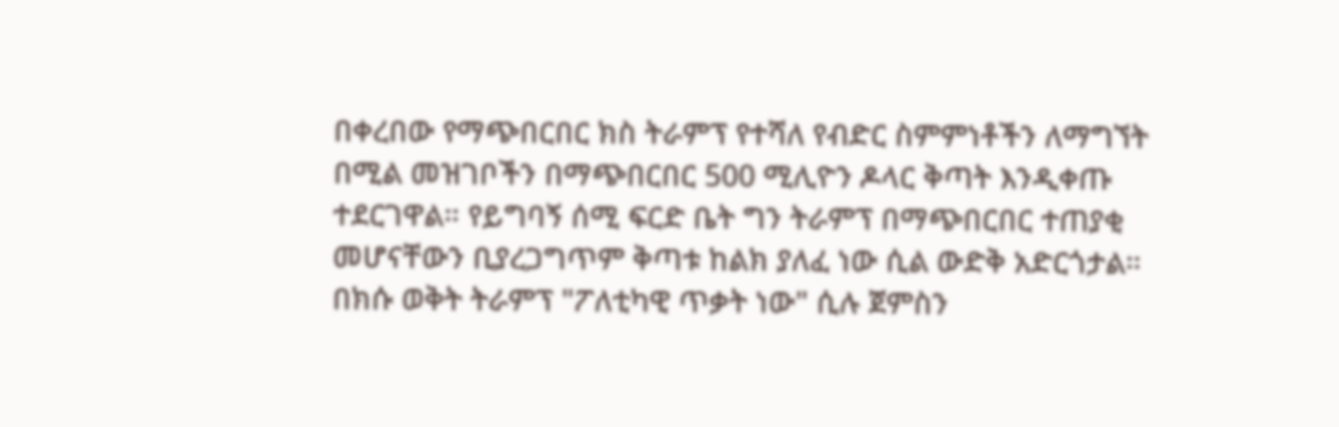በቀረበው የማጭበርበር ክስ ትራምፕ የተሻለ የብድር ስምምነቶችን ለማግኘት በሚል መዝገቦችን በማጭበርበር 500 ሚሊዮን ዶላር ቅጣት እንዲቀጡ ተደርገዋል። የይግባኝ ሰሚ ፍርድ ቤት ግን ትራምፕ በማጭበርበር ተጠያቂ መሆናቸውን ቢያረጋግጥም ቅጣቱ ከልክ ያለፈ ነው ሲል ውድቅ አድርጎታል።
በክሱ ወቅት ትራምፕ "ፖለቲካዊ ጥቃት ነው" ሲሉ ጀምስን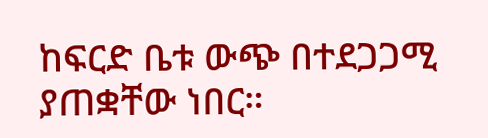ከፍርድ ቤቱ ውጭ በተደጋጋሚ ያጠቋቸው ነበር።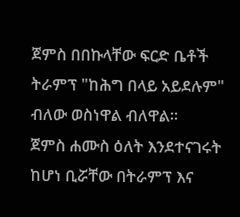ጀምስ በበኩላቸው ፍርድ ቤቶች ትራምፕ "ከሕግ በላይ አይደሉም" ብለው ወስነዋል ብለዋል።
ጀምስ ሐሙስ ዕለት እንደተናገሩት ከሆነ ቢሯቸው በትራምፕ እና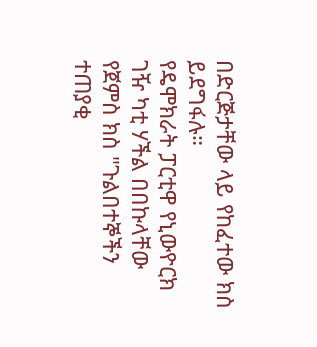በድርጅታቸው ላይ የከፈተው ክስ ይደግፋሉ።
የዴሞክራት ፓርቲዋ የኒውዮርክ ገዥ ካቲ ሃችል በበኩላቸው የጀምስ ክስ "ጉልበተኞችን ተጠያቂ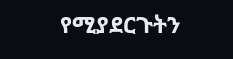የሚያደርጉትን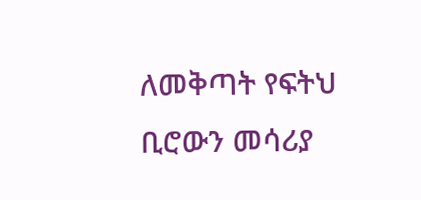ለመቅጣት የፍትህ ቢሮውን መሳሪያ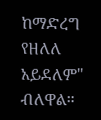ከማድረግ የዘለለ አይደለም" ብለዋል።